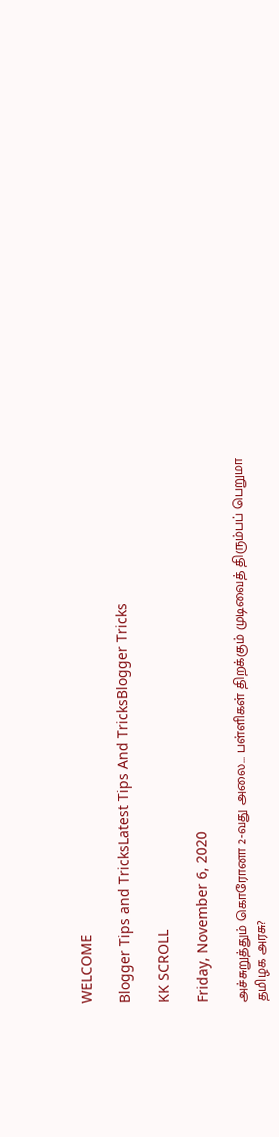WELCOME

Blogger Tips and TricksLatest Tips And TricksBlogger Tricks

KK SCROLL

Friday, November 6, 2020

அச்சுறுத்தும் கொரோனா 2-வது அலை... பள்ளிகள் திறக்கும் முடிவைத் திரும்பப் பெறுமா தமிழக அரசு?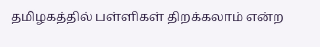தமிழகத்தில் பள்ளிகள் திறக்கலாம் என்ற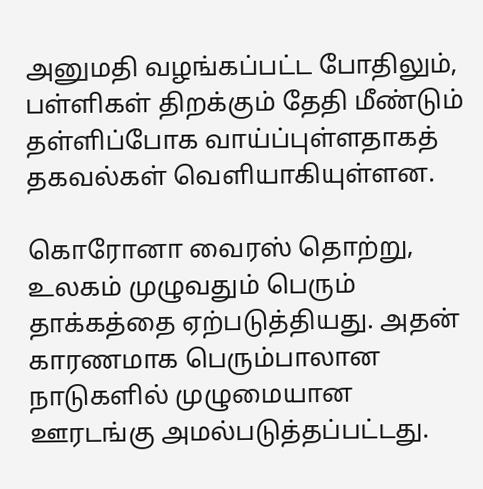அனுமதி வழங்கப்பட்ட போதிலும், பள்ளிகள் திறக்கும் தேதி மீண்டும் தள்ளிப்போக வாய்ப்புள்ளதாகத் தகவல்கள் வெளியாகியுள்ளன.

கொரோனா வைரஸ் தொற்று, உலகம் முழுவதும் பெரும் தாக்கத்தை ஏற்படுத்தியது. அதன் காரணமாக பெரும்பாலான நாடுகளில் முழுமையான ஊரடங்கு அமல்படுத்தப்பட்டது.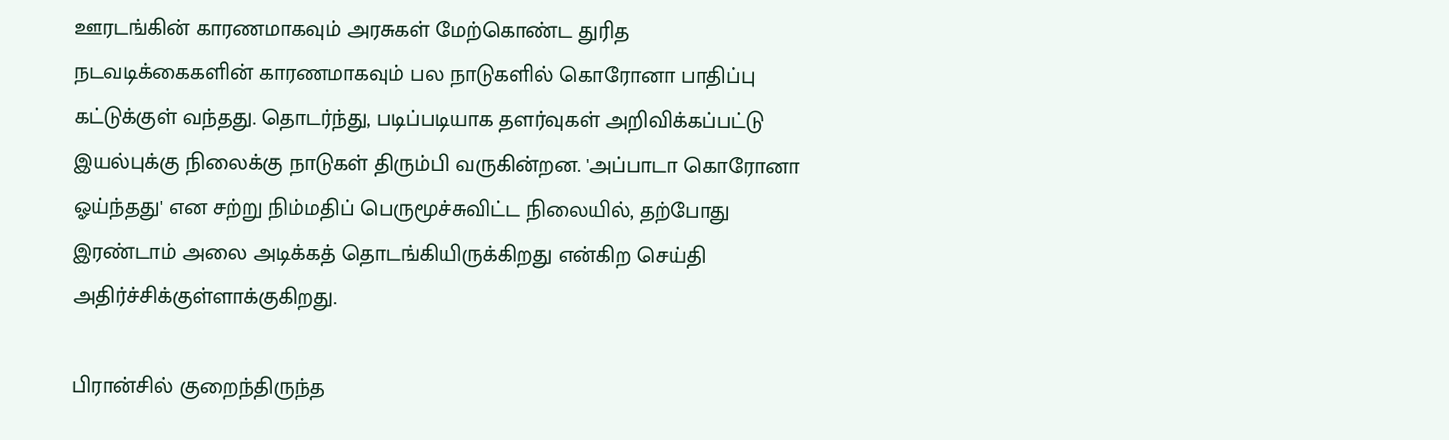ஊரடங்கின் காரணமாகவும் அரசுகள் மேற்கொண்ட துரித நடவடிக்கைகளின் காரணமாகவும் பல நாடுகளில் கொரோனா பாதிப்பு கட்டுக்குள் வந்தது. தொடர்ந்து, படிப்படியாக தளர்வுகள் அறிவிக்கப்பட்டு இயல்புக்கு நிலைக்கு நாடுகள் திரும்பி வருகின்றன. 'அப்பாடா கொரோனா ஓய்ந்தது' என சற்று நிம்மதிப் பெருமூச்சுவிட்ட நிலையில், தற்போது இரண்டாம் அலை அடிக்கத் தொடங்கியிருக்கிறது என்கிற செய்தி அதிர்ச்சிக்குள்ளாக்குகிறது.

பிரான்சில் குறைந்திருந்த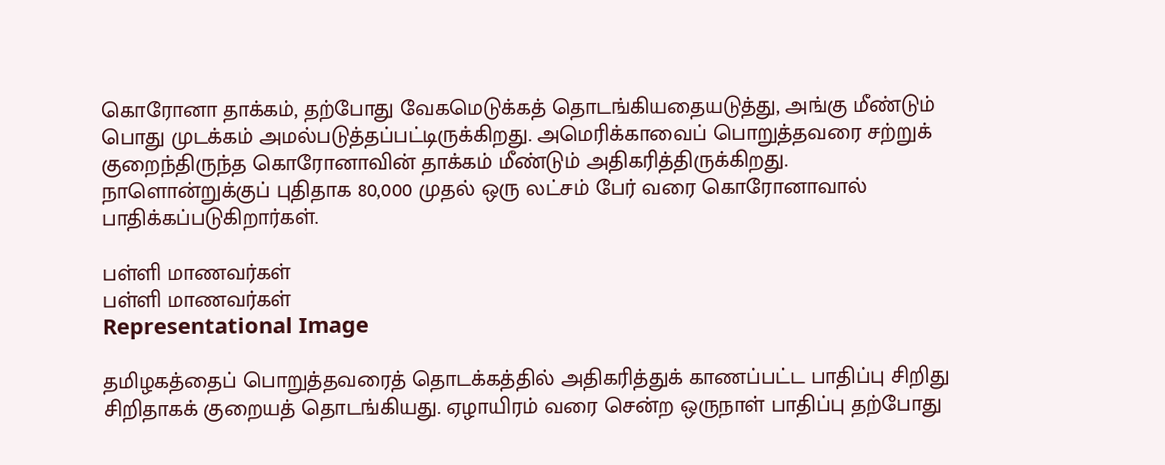கொரோனா தாக்கம், தற்போது வேகமெடுக்கத் தொடங்கியதையடுத்து, அங்கு மீண்டும் பொது முடக்கம் அமல்படுத்தப்பட்டிருக்கிறது. அமெரிக்காவைப் பொறுத்தவரை சற்றுக் குறைந்திருந்த கொரோனாவின் தாக்கம் மீண்டும் அதிகரித்திருக்கிறது. நாளொன்றுக்குப் புதிதாக 80,000 முதல் ஒரு லட்சம் பேர் வரை கொரோனாவால் பாதிக்கப்படுகிறார்கள்.

பள்ளி மாணவர்கள்
பள்ளி மாணவர்கள்
Representational Image

தமிழகத்தைப் பொறுத்தவரைத் தொடக்கத்தில் அதிகரித்துக் காணப்பட்ட பாதிப்பு சிறிது சிறிதாகக் குறையத் தொடங்கியது. ஏழாயிரம் வரை சென்ற ஒருநாள் பாதிப்பு தற்போது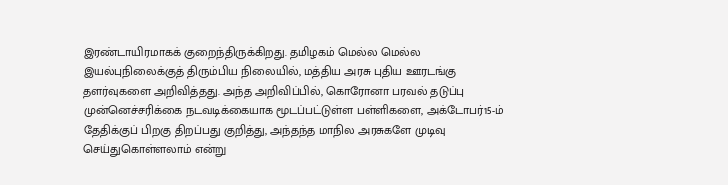இரண்டாயிரமாகக் குறைந்திருக்கிறது. தமிழகம் மெல்ல மெல்ல இயல்புநிலைக்குத் திரும்பிய நிலையில், மத்திய அரசு புதிய ஊரடங்கு தளர்வுகளை அறிவித்தது. அந்த அறிவிப்பில், கொரோனா பரவல் தடுப்பு முன்னெச்சரிக்கை நடவடிக்கையாக மூடப்பட்டுள்ள பள்ளிகளை, அக்டோபர்15-ம் தேதிக்குப் பிறகு திறப்பது குறித்து, அந்தந்த மாநில அரசுகளே முடிவு செய்துகொள்ளலாம் என்று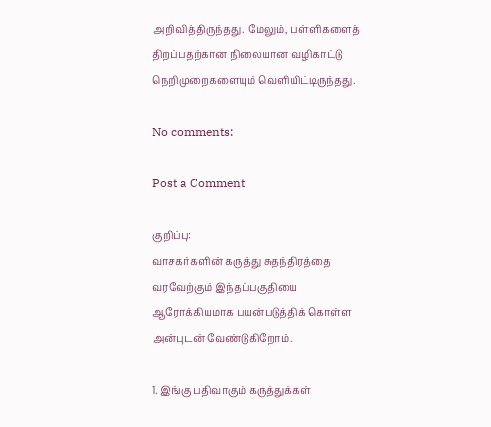அறிவித்திருந்தது. மேலும், பள்ளிகளைத் திறப்பதற்கான நிலையான வழிகாட்டு நெறிமுறைகளையும் வெளியிட்டிருந்தது.

No comments:

Post a Comment

குறிப்பு:
வாசகர்களின் கருத்து சுதந்திரத்தை வரவேற்கும் இந்தப்பகுதியை ஆரோக்கியமாக பயன்படுத்திக் கொள்ள அன்புடன் வேண்டுகிறோம்.

1. இங்கு பதிவாகும் கருத்துக்கள்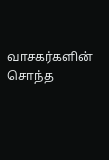வாசகர்களின் சொந்த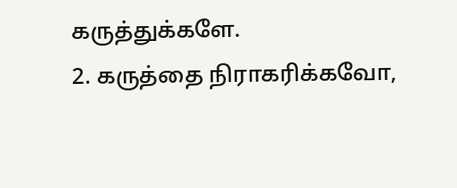கருத்துக்களே.
2. கருத்தை நிராகரிக்கவோ,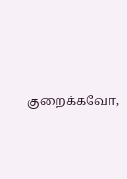குறைக்கவோ,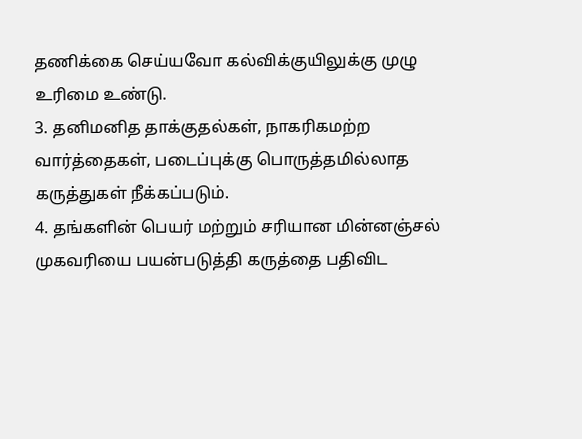தணிக்கை செய்யவோ கல்விக்குயிலுக்கு முழு உரிமை உண்டு.
3. தனிமனித தாக்குதல்கள், நாகரிகமற்ற வார்த்தைகள், படைப்புக்கு பொருத்தமில்லாத கருத்துகள் நீக்கப்படும்.
4. தங்களின் பெயர் மற்றும் சரியான மின்னஞ்சல் முகவரியை பயன்படுத்தி கருத்தை பதிவிட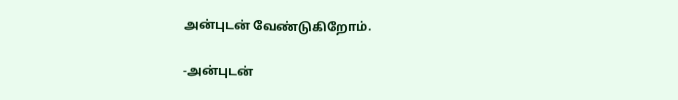அன்புடன் வேண்டுகிறோம்.

-அன்புடன்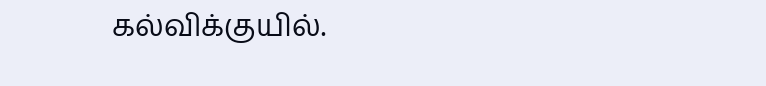கல்விக்குயில்.